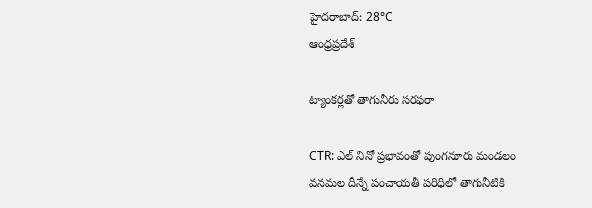హైదరాబాద్: 28°C
ఆంధ్రప్రదేశ్

ట్యాంకర్లతో తాగునీరు సరఫరా

CTR: ఎల్ నినో ప్రభావంతో పుంగనూరు మండలం వనమల దీన్నే పంచాయతీ పరిధిలో తాగునీటికి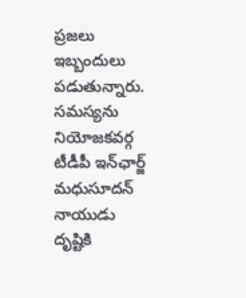ప్రజలు ఇబ్బందులు పడుతున్నారు. సమస్యను నియోజకవర్గ టీడీపీ ఇన్‌ఛార్జ్ మధుసూదన్ నాయుడు దృష్టికి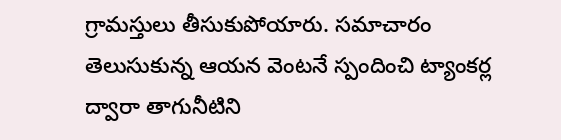గ్రామస్తులు తీసుకుపోయారు. సమాచారం తెలుసుకున్న ఆయన వెంటనే స్పందించి ట్యాంకర్ల ద్వారా తాగునీటిని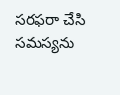సరఫరా చేసి సమస్యను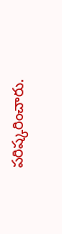పరిష్కరించారు.